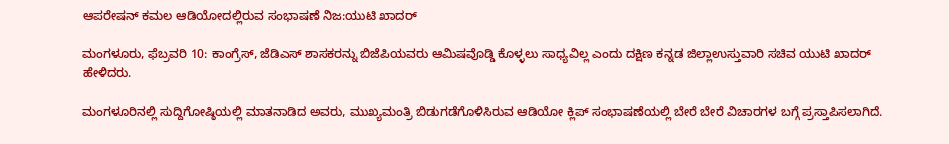ಆಪರೇಷನ್ ಕಮಲ ಆಡಿಯೋದಲ್ಲಿರುವ ಸಂಭಾಷಣೆ ನಿಜ:ಯುಟಿ ಖಾದರ್

ಮಂಗಳೂರು, ಫೆಬ್ರವರಿ 10: ಕಾಂಗ್ರೆಸ್, ಜೆಡಿಎಸ್ ಶಾಸಕರನ್ನು ಬಿಜೆಪಿಯವರು ಆಮಿಷವೊಡ್ಡಿ ಕೊಳ್ಳಲು ಸಾಧ್ಯವಿಲ್ಲ ಎಂದು ದಕ್ಷಿಣ ಕನ್ನಡ ಜಿಲ್ಲಾಉಸ್ತುವಾರಿ ಸಚಿವ ಯುಟಿ ಖಾದರ್ ಹೇಳಿದರು.

ಮಂಗಳೂರಿನಲ್ಲಿ ಸುದ್ದಿಗೋಷ್ಠಿಯಲ್ಲಿ ಮಾತನಾಡಿದ ಅವರು, ಮುಖ್ಯಮಂತ್ರಿ ಬಿಡುಗಡೆಗೊಳಿಸಿರುವ ಆಡಿಯೋ ಕ್ಲಿಪ್ ಸಂಭಾಷಣೆಯಲ್ಲಿ ಬೇರೆ ಬೇರೆ ವಿಚಾರಗಳ ಬಗ್ಗೆ ಪ್ರಸ್ತಾಪಿಸಲಾಗಿದೆ.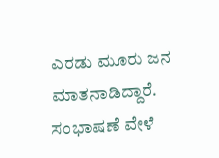ಎರಡು ಮೂರು ಜನ ಮಾತನಾಡಿದ್ದಾರೆ. ಸಂಭಾಷಣೆ ವೇಳೆ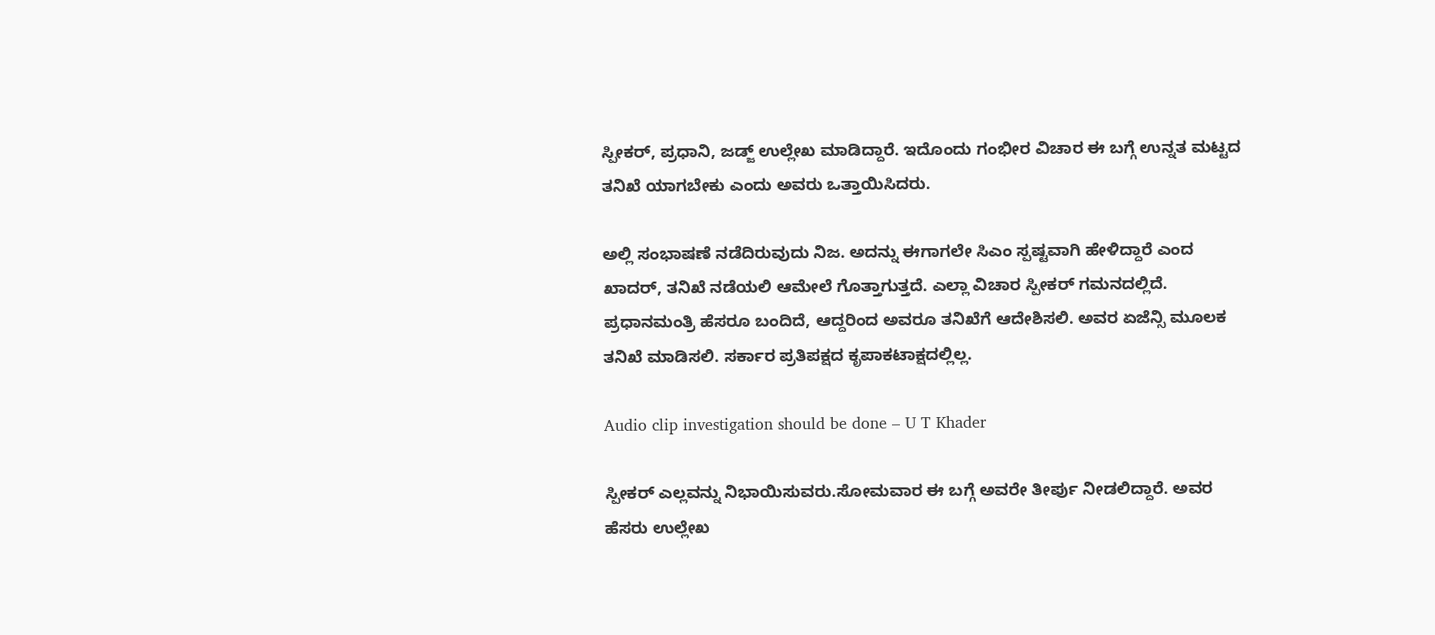ಸ್ಪೀಕರ್, ಪ್ರಧಾನಿ, ಜಡ್ಜ್ ಉಲ್ಲೇಖ ಮಾಡಿದ್ದಾರೆ. ಇದೊಂದು ಗಂಭೀರ ವಿಚಾರ ಈ ಬಗ್ಗೆ ಉನ್ನತ ಮಟ್ಟದ ತನಿಖೆ ಯಾಗಬೇಕು ಎಂದು ಅವರು ಒತ್ತಾಯಿಸಿದರು.

ಅಲ್ಲಿ ಸಂಭಾಷಣೆ ನಡೆದಿರುವುದು ನಿಜ. ಅದನ್ನು ಈಗಾಗಲೇ ಸಿಎಂ ಸ್ಪಷ್ಟವಾಗಿ ಹೇಳಿದ್ದಾರೆ ಎಂದ ಖಾದರ್, ತನಿಖೆ ನಡೆಯಲಿ ಆಮೇಲೆ ಗೊತ್ತಾಗುತ್ತದೆ. ಎಲ್ಲಾ ವಿಚಾರ ಸ್ಪೀಕರ್ ಗಮನದಲ್ಲಿದೆ. ಪ್ರಧಾನಮಂತ್ರಿ ಹೆಸರೂ ಬಂದಿದೆ, ಆದ್ದರಿಂದ ಅವರೂ ತನಿಖೆಗೆ ಆದೇಶಿಸಲಿ. ಅವರ ಏಜೆನ್ಸಿ ಮೂಲಕ ತನಿಖೆ ಮಾಡಿಸಲಿ. ಸರ್ಕಾರ ಪ್ರತಿಪಕ್ಷದ ಕೃಪಾಕಟಾಕ್ಷದಲ್ಲಿಲ್ಲ.

Audio clip investigation should be done – U T Khader

ಸ್ಪೀಕರ್ ಎಲ್ಲವನ್ನು ನಿಭಾಯಿಸುವರು.ಸೋಮವಾರ ಈ ಬಗ್ಗೆ ಅವರೇ ತೀರ್ಪು ನೀಡಲಿದ್ದಾರೆ. ಅವರ ಹೆಸರು ಉಲ್ಲೇಖ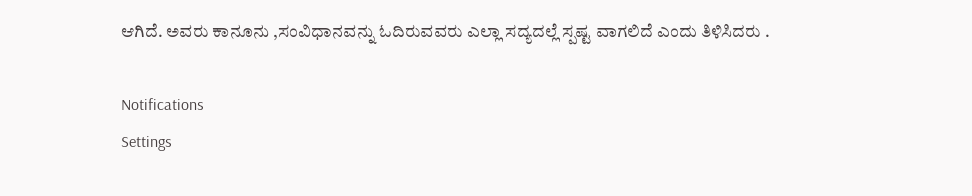ಆಗಿದೆ. ಅವರು ಕಾನೂನು ,ಸಂವಿಧಾನವನ್ನು ಓದಿರುವವರು ಎಲ್ಲಾ ಸದ್ಯದಲ್ಲೆ ಸ್ಪಷ್ಟ ವಾಗಲಿದೆ ಎಂದು ತಿಳಿಸಿದರು .

Notifications
Settings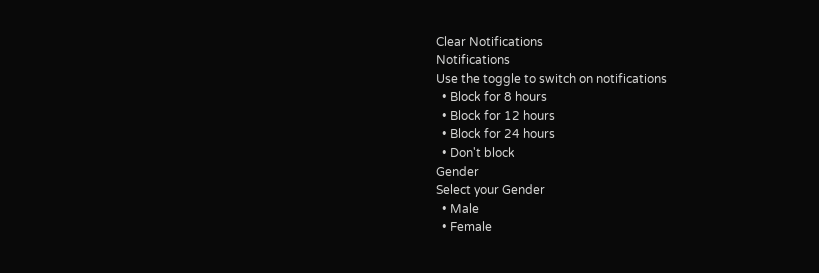Clear Notifications
Notifications
Use the toggle to switch on notifications
  • Block for 8 hours
  • Block for 12 hours
  • Block for 24 hours
  • Don't block
Gender
Select your Gender
  • Male
  • Female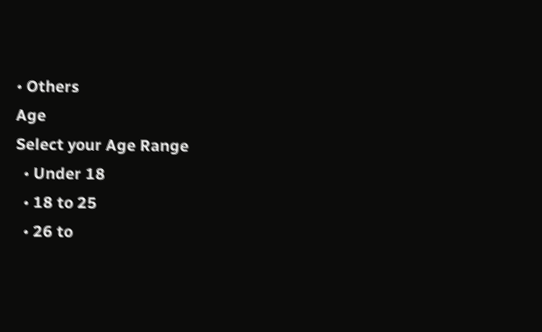• Others
Age
Select your Age Range
  • Under 18
  • 18 to 25
  • 26 to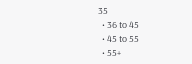35
  • 36 to 45
  • 45 to 55
  • 55+